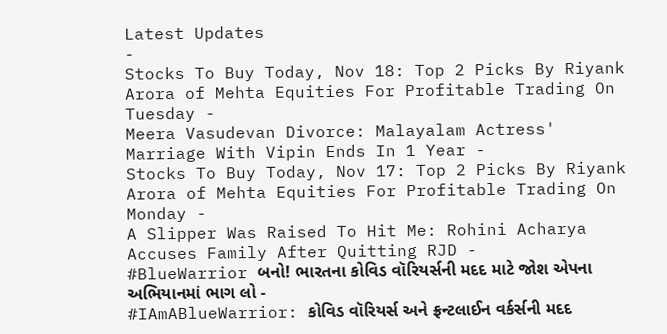Latest Updates
-
Stocks To Buy Today, Nov 18: Top 2 Picks By Riyank Arora of Mehta Equities For Profitable Trading On Tuesday -
Meera Vasudevan Divorce: Malayalam Actress' Marriage With Vipin Ends In 1 Year -
Stocks To Buy Today, Nov 17: Top 2 Picks By Riyank Arora of Mehta Equities For Profitable Trading On Monday -
A Slipper Was Raised To Hit Me: Rohini Acharya Accuses Family After Quitting RJD -
#BlueWarrior બનો! ભારતના કોવિડ વૉરિયર્સની મદદ માટે જોશ એપના અભિયાનમાં ભાગ લો -
#IAmABlueWarrior: કોવિડ વૉરિયર્સ અને ફ્રન્ટલાઈન વર્કર્સની મદદ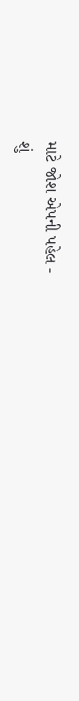માટે જોશ એપની પહેલ -
શું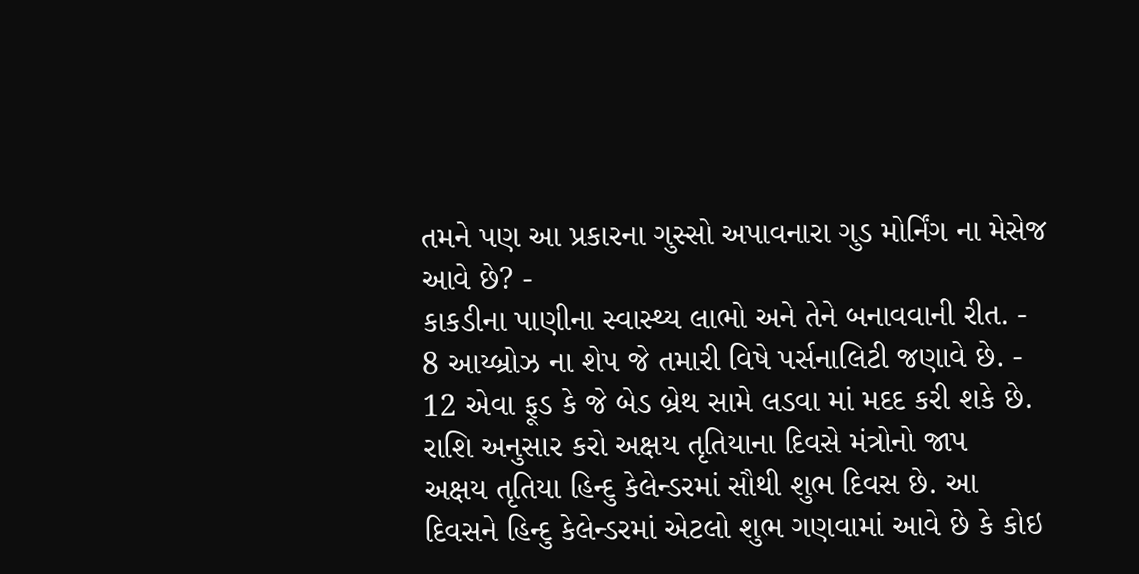તમને પણ આ પ્રકારના ગુસ્સો અપાવનારા ગુડ મોર્નિંગ ના મેસેજ આવે છે? -
કાકડીના પાણીના સ્વાસ્થ્ય લાભો અને તેને બનાવવાની રીત. -
8 આય્બ્રોઝ ના શેપ જે તમારી વિષે પર્સનાલિટી જણાવે છે. -
12 એવા ફૂડ કે જે બેડ બ્રેથ સામે લડવા માં મદદ કરી શકે છે.
રાશિ અનુસાર કરો અક્ષય તૃતિયાના દિવસે મંત્રોનો જાપ
અક્ષય તૃતિયા હિન્દુ કેલેન્ડરમાં સૌથી શુભ દિવસ છે. આ દિવસને હિન્દુ કેલેન્ડરમાં એટલો શુભ ગણવામાં આવે છે કે કોઇ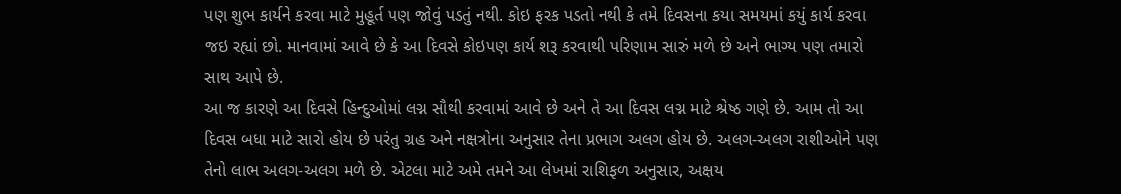પણ શુભ કાર્યને કરવા માટે મુહૂર્ત પણ જોવું પડતું નથી. કોઇ ફરક પડતો નથી કે તમે દિવસના કયા સમયમાં કયું કાર્ય કરવા જઇ રહ્યાં છો. માનવામાં આવે છે કે આ દિવસે કોઇપણ કાર્ય શરૂ કરવાથી પરિણામ સારું મળે છે અને ભાગ્ય પણ તમારો સાથ આપે છે.
આ જ કારણે આ દિવસે હિન્દુઓમાં લગ્ન સૌથી કરવામાં આવે છે અને તે આ દિવસ લગ્ન માટે શ્રેષ્ઠ ગણે છે. આમ તો આ દિવસ બધા માટે સારો હોય છે પરંતુ ગ્રહ અને નક્ષત્રોના અનુસાર તેના પ્રભાગ અલગ હોય છે. અલગ-અલગ રાશીઓને પણ તેનો લાભ અલગ-અલગ મળે છે. એટલા માટે અમે તમને આ લેખમાં રાશિફળ અનુસાર, અક્ષય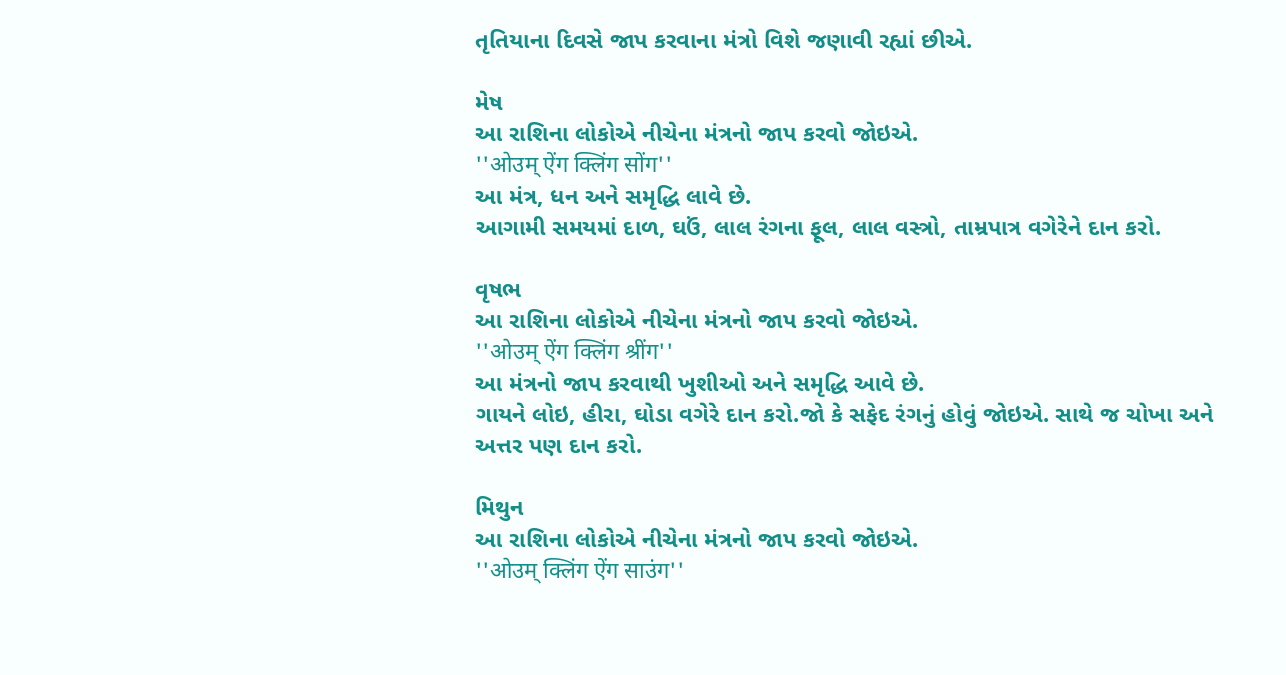તૃતિયાના દિવસે જાપ કરવાના મંત્રો વિશે જણાવી રહ્યાં છીએ.

મેષ
આ રાશિના લોકોએ નીચેના મંત્રનો જાપ કરવો જોઇએ.
''ओउम् ऐंग क्लिंग सोंग''
આ મંત્ર, ધન અને સમૃદ્ધિ લાવે છે.
આગામી સમયમાં દાળ, ઘઉં, લાલ રંગના ફૂલ, લાલ વસ્ત્રો, તામ્રપાત્ર વગેરેને દાન કરો.

વૃષભ
આ રાશિના લોકોએ નીચેના મંત્રનો જાપ કરવો જોઇએ.
''ओउम् ऐंग क्लिंग श्रींग''
આ મંત્રનો જાપ કરવાથી ખુશીઓ અને સમૃદ્ધિ આવે છે.
ગાયને લોઇ, હીરા, ઘોડા વગેરે દાન કરો.જો કે સફેદ રંગનું હોવું જોઇએ. સાથે જ ચોખા અને અત્તર પણ દાન કરો.

મિથુન
આ રાશિના લોકોએ નીચેના મંત્રનો જાપ કરવો જોઇએ.
''ओउम् क्लिंग ऐंग साउंग''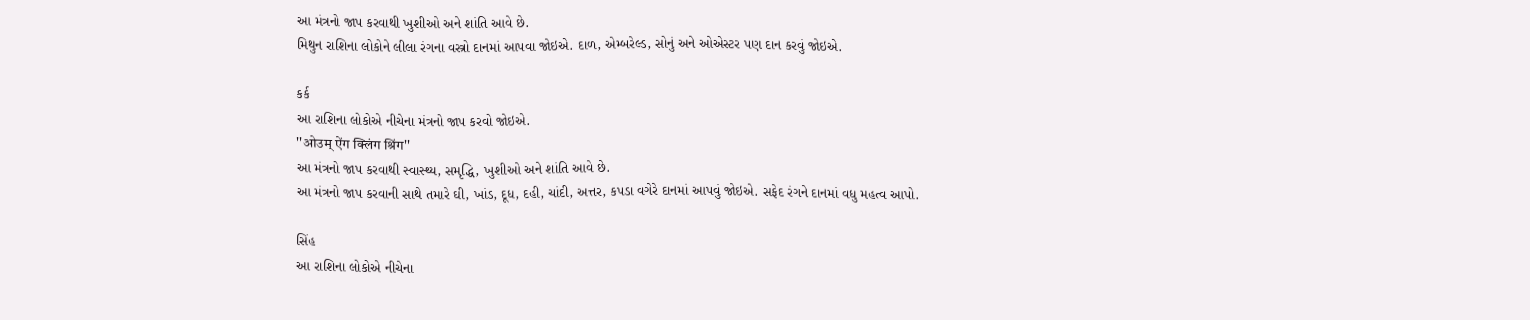આ મંત્રનો જાપ કરવાથી ખુશીઓ અને શાંતિ આવે છે.
મિથુન રાશિના લોકોને લીલા રંગના વસ્ત્રો દાનમાં આપવા જોઇએ. દાળ, એમ્બરેલ્ડ, સોનું અને ઓએસ્ટર પણ દાન કરવું જોઇએ.

કર્ક
આ રાશિના લોકોએ નીચેના મંત્રનો જાપ કરવો જોઇએ.
''ओउम् ऐंग क्लिंग श्रिंग''
આ મંત્રનો જાપ કરવાથી સ્વાસ્થ્ય, સમૃદ્ધિ, ખુશીઓ અને શાંતિ આવે છે.
આ મંત્રનો જાપ કરવાની સાથે તમારે ઘી, ખાંડ, દૂધ, દહી, ચાંદી, અત્તર, કપડા વગેરે દાનમાં આપવું જોઇએ. સફેદ રંગને દાનમાં વધુ મહત્વ આપો.

સિંહ
આ રાશિના લોકોએ નીચેના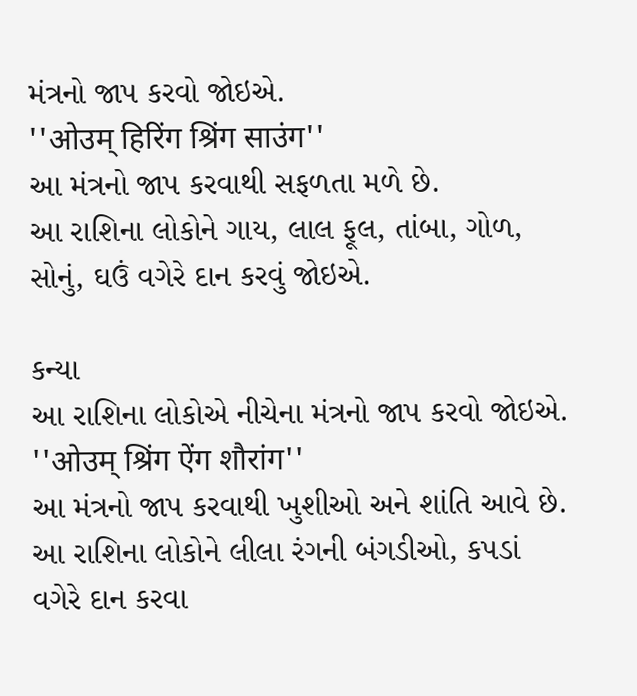મંત્રનો જાપ કરવો જોઇએ.
''ओउम् हिरिंग श्रिंग साउंग''
આ મંત્રનો જાપ કરવાથી સફળતા મળે છે.
આ રાશિના લોકોને ગાય, લાલ ફૂલ, તાંબા, ગોળ, સોનું, ઘઉં વગેરે દાન કરવું જોઇએ.

કન્યા
આ રાશિના લોકોએ નીચેના મંત્રનો જાપ કરવો જોઇએ.
''ओउम् श्रिंग ऐंग शौरांग''
આ મંત્રનો જાપ કરવાથી ખુશીઓ અને શાંતિ આવે છે.
આ રાશિના લોકોને લીલા રંગની બંગડીઓ, કપડાં વગેરે દાન કરવા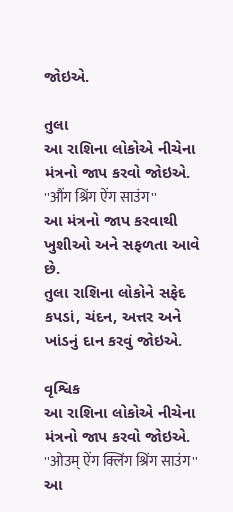જોઇએ.

તુલા
આ રાશિના લોકોએ નીચેના મંત્રનો જાપ કરવો જોઇએ.
''औंग श्रिंग ऐंग साउंग''
આ મંત્રનો જાપ કરવાથી ખુશીઓ અને સફળતા આવે છે.
તુલા રાશિના લોકોને સફેદ કપડાં, ચંદન, અત્તર અને ખાંડનું દાન કરવું જોઇએ.

વૃશ્વિક
આ રાશિના લોકોએ નીચેના મંત્રનો જાપ કરવો જોઇએ.
''ओउम् ऐंग क्लिंग श्रिंग साउंग''
આ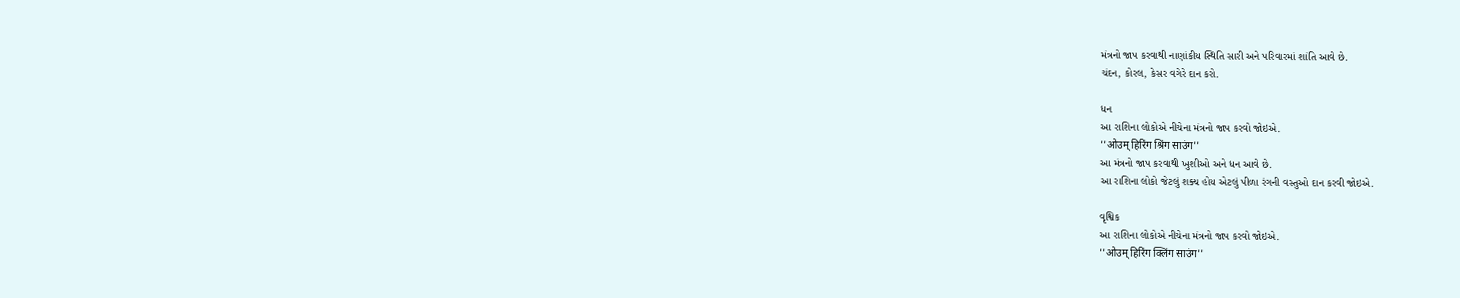મંત્રનો જાપ કરવાથી નાણાંકીય સ્થિતિ સારી અને પરિવારમાં શાંતિ આવે છે.
ચંદન, કોરલ, કેસર વગેરે દાન કરો.

ધન
આ રાશિના લોકોએ નીચેના મંત્રનો જાપ કરવો જોઇએ.
''ओउम् हिरिंग श्रिंग साउंग''
આ મંત્રનો જાપ કરવાથી ખુશીઓ અને ધન આવે છે.
આ રાશિના લોકો જેટલું શક્ય હોય એટલું પીળા રંગની વસ્તુઓ દાન કરવી જોઇએ.

વૃશ્વિક
આ રાશિના લોકોએ નીચેના મંત્રનો જાપ કરવો જોઇએ.
''ओउम् हिरिंग क्लिंग साउंग''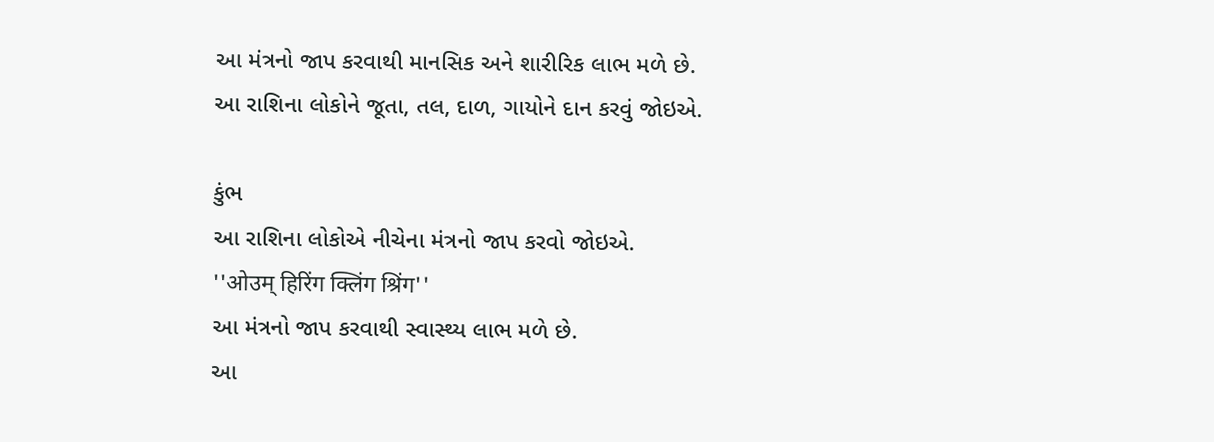આ મંત્રનો જાપ કરવાથી માનસિક અને શારીરિક લાભ મળે છે.
આ રાશિના લોકોને જૂતા, તલ, દાળ, ગાયોને દાન કરવું જોઇએ.

કુંભ
આ રાશિના લોકોએ નીચેના મંત્રનો જાપ કરવો જોઇએ.
''ओउम् हिरिंग क्लिंग श्रिंग''
આ મંત્રનો જાપ કરવાથી સ્વાસ્થ્ય લાભ મળે છે.
આ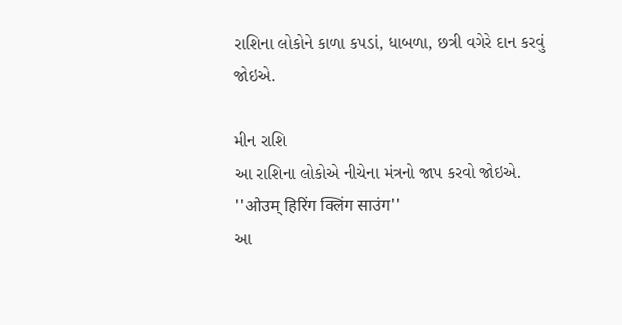રાશિના લોકોને કાળા કપડાં, ધાબળા, છત્રી વગેરે દાન કરવું જોઇએ.

મીન રાશિ
આ રાશિના લોકોએ નીચેના મંત્રનો જાપ કરવો જોઇએ.
''ओउम् हिरिंग क्लिंग साउंग''
આ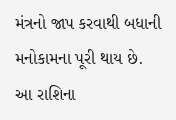મંત્રનો જાપ કરવાથી બધાની મનોકામના પૂરી થાય છે.
આ રાશિના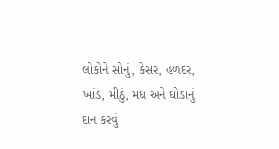લોકોને સોનું, કેસર, હળદર, ખાંડ, મીઠું, મધ અને ઘોડાનું દાન કરવું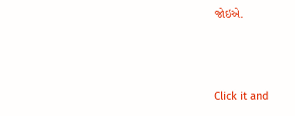જોઇએ.



Click it and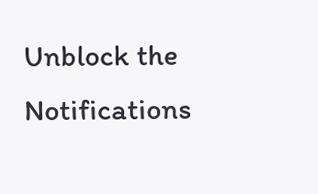Unblock the Notifications